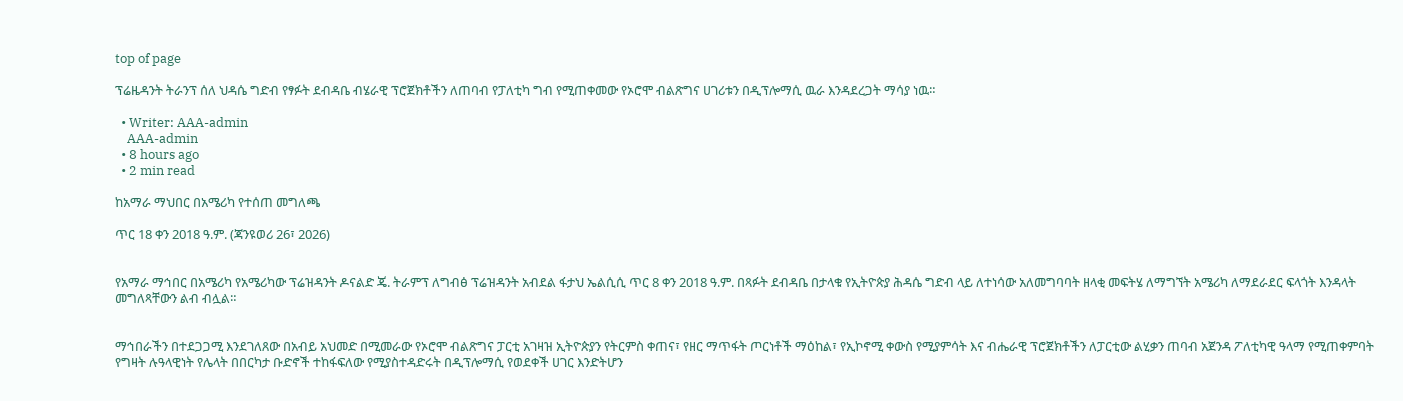top of page

ፕሬዜዳንት ትራንፕ ሰለ ህዳሴ ግድብ የፃፉት ደብዳቤ ብሄራዊ ፕሮጀክቶችን ለጠባብ የፓለቲካ ግብ የሚጠቀመው የኦሮሞ ብልጽግና ሀገሪቱን በዲፕሎማሲ ዉራ እንዳደረጋት ማሳያ ነዉ።

  • Writer: AAA-admin
    AAA-admin
  • 8 hours ago
  • 2 min read

ከአማራ ማህበር በአሜሪካ የተሰጠ መግለጫ

ጥር 18 ቀን 2018 ዓ.ም. (ጃንዩወሪ 26፣ 2026)


የአማራ ማኅበር በአሜሪካ የአሜሪካው ፕሬዝዳንት ዶናልድ ጄ. ትራምፕ ለግብፅ ፕሬዝዳንት አብደል ፋታህ ኤልሲሲ ጥር 8 ቀን 2018 ዓ.ም. በጻፉት ደብዳቤ በታላቁ የኢትዮጵያ ሕዳሴ ግድብ ላይ ለተነሳው አለመግባባት ዘላቂ መፍትሄ ለማግኘት አሜሪካ ለማደራደር ፍላጎት እንዳላት መግለጻቸውን ልብ ብሏል።


ማኅበራችን በተደጋጋሚ እንደገለጸው በአብይ አህመድ በሚመራው የኦሮሞ ብልጽግና ፓርቲ አገዛዝ ኢትዮጵያን የትርምስ ቀጠና፣ የዘር ማጥፋት ጦርነቶች ማዕከል፣ የኢኮኖሚ ቀውስ የሚያምሳት እና ብሔራዊ ፕሮጀክቶችን ለፓርቲው ልሂቃን ጠባብ አጀንዳ ፖለቲካዊ ዓላማ የሚጠቀምባት የግዛት ሉዓላዊነት የሌላት በበርካታ ቡድኖች ተከፋፍለው የሚያስተዳድሩት በዲፕሎማሲ የወደቀች ሀገር እንድትሆን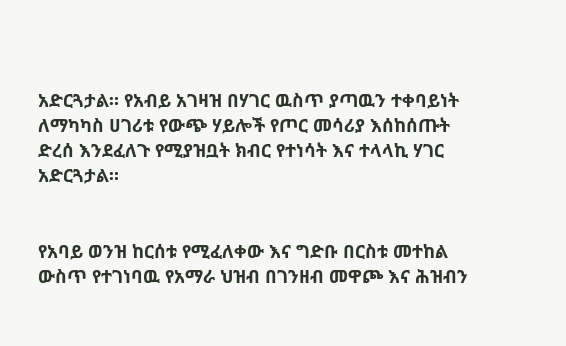አድርጓታል። የአብይ አገዛዝ በሃገር ዉስጥ ያጣዉን ተቀባይነት ለማካካስ ሀገሪቱ የውጭ ሃይሎች የጦር መሳሪያ እሰከሰጡት ድረሰ እንደፈለጉ የሚያዝቧት ክብር የተነሳት እና ተላላኪ ሃገር አድርጓታል።


የአባይ ወንዝ ከርሰቱ የሚፈለቀው እና ግድቡ በርስቱ መተከል ውስጥ የተገነባዉ የአማራ ህዝብ በገንዘብ መዋጮ እና ሕዝብን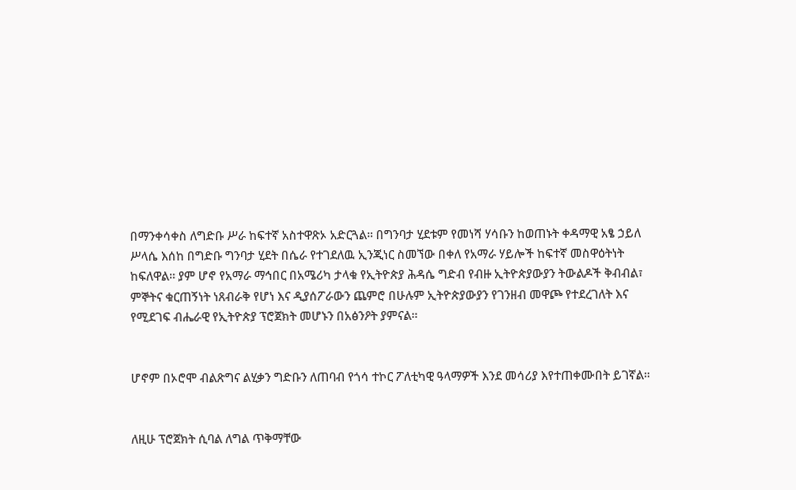በማንቀሳቀስ ለግድቡ ሥራ ከፍተኛ አስተዋጽኦ አድርጓል። በግንባታ ሂደቱም የመነሻ ሃሳቡን ከወጠኑት ቀዳማዊ አፄ ኃይለ ሥላሴ እሰከ በግድቡ ግንባታ ሂደት በሴራ የተገደለዉ ኢንጂነር ስመኘው በቀለ የአማራ ሃይሎች ከፍተኛ መስዋዕትነት ከፍለዋል። ያም ሆኖ የአማራ ማኅበር በአሜሪካ ታላቁ የኢትዮጵያ ሕዳሴ ግድብ የብዙ ኢትዮጵያውያን ትውልዶች ቅብብል፣ ምኞትና ቁርጠኝነት ነጸብራቅ የሆነ እና ዲያሰፖራውን ጨምሮ በሁሉም ኢትዮጵያውያን የገንዘብ መዋጮ የተደረገለት እና የሚደገፍ ብሔራዊ የኢትዮጵያ ፕሮጀክት መሆኑን በአፅንዖት ያምናል።


ሆኖም በኦሮሞ ብልጽግና ልሂቃን ግድቡን ለጠባብ የጎሳ ተኮር ፖለቲካዊ ዓላማዎች እንደ መሳሪያ እየተጠቀሙበት ይገኛል።


ለዚሁ ፕሮጀክት ሲባል ለግል ጥቅማቸው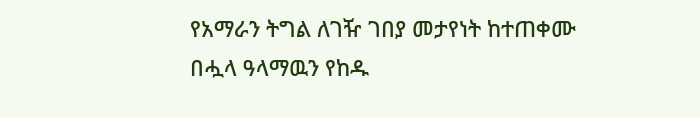የአማራን ትግል ለገዥ ገበያ መታየነት ከተጠቀሙ በሗላ ዓላማዉን የከዱ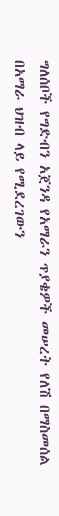ግለሰቦች የግድብን አጀንዳ የአማራን ጥያቄዎች መሠረት የለሽ በማስመሰል በአማራ ህዝብ ላይ የሚደረገውን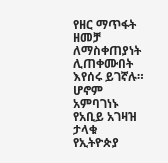የዘር ማጥፋት ዘመቻ ለማስቀጠያነት ሊጠቀሙበት እየሰሩ ይገኛሉ። ሆኖም አምባገነኑ የአቢይ አገዛዝ ታላቁ የኢትዮጵያ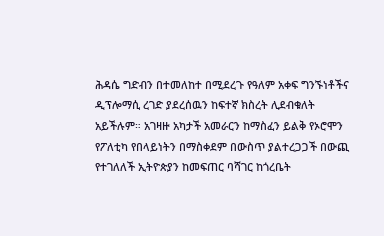ሕዳሴ ግድብን በተመለከተ በሚደረጉ የዓለም አቀፍ ግንኙነቶችና ዲፕሎማሲ ረገድ ያደረሰዉን ከፍተኛ ክስረት ሊደብቁለት አይችሉም። አገዛዙ አካታች አመራርን ከማስፈን ይልቅ የኦሮሞን የፖለቲካ የበላይነትን በማስቀደም በውስጥ ያልተረጋጋች በውጪ የተገለለች ኢትዮጵያን ከመፍጠር ባሻገር ከጎረቤት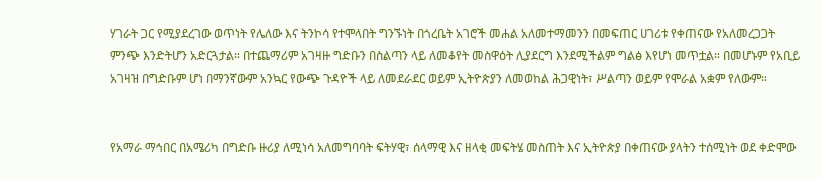ሃገራት ጋር የሚያደረገው ወጥነት የሌለው እና ትንኮሳ የተሞላበት ግንኙነት በጎረቤት አገሮች መሐል አለመተማመንን በመፍጠር ሀገሪቱ የቀጠናው የአለመረጋጋት ምንጭ እንድትሆን አድርጓታል። በተጨማሪም አገዛዙ ግድቡን በስልጣን ላይ ለመቆየት መስዋዕት ሊያደርግ እንደሚችልም ግልፅ እየሆነ መጥቷል። በመሆኑም የአቢይ አገዛዝ በግድቡም ሆነ በማንኛውም አንኳር የውጭ ጉዳዮች ላይ ለመደራደር ወይም ኢትዮጵያን ለመወከል ሕጋዊነት፣ ሥልጣን ወይም የሞራል አቋም የለውም።


የአማራ ማኅበር በአሜሪካ በግድቡ ዙሪያ ለሚነሳ አለመግባባት ፍትሃዊ፣ ሰላማዊ እና ዘላቂ መፍትሄ መስጠት እና ኢትዮጵያ በቀጠናው ያላትን ተሰሚነት ወደ ቀድሞው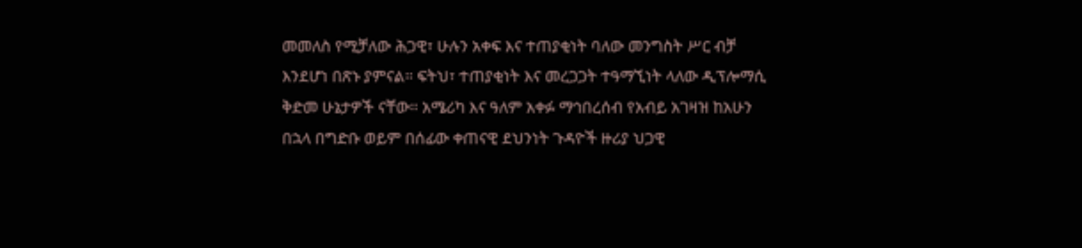መመለስ የሚቻለው ሕጋዊ፣ ሁሉን አቀፍ እና ተጠያቂነት ባለው መንግስት ሥር ብቻ እንደሆነ በጽኑ ያምናል። ፍትህ፣ ተጠያቂነት እና መረጋጋት ተዓማኚነት ላለው ዲፕሎማሲ ቅድመ ሁኔታዎች ናቸው። አሜሪካ እና ዓለም አቀፉ ማኅበረሰብ የአብይ አገዛዝ ከአሁን በኋላ በግድቡ ወይም በሰፊው ቀጠናዊ ደህንነት ጉዳዮች ዙሪያ ህጋዊ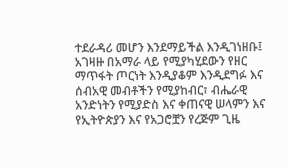ተደራዳሪ መሆን እንደማይችል እንዲገነዘቡ፤ አገዛዙ በአማራ ላይ የሚያካሂደውን የዘር ማጥፋት ጦርነት እንዲያቆም እንዲደግፉ እና ሰብአዊ መብቶችን የሚያከብር፣ ብሔራዊ አንድነትን የሚያድስ እና ቀጠናዊ ሠላምን እና የኢትዮጵያን እና የአጋሮቿን የረጅም ጊዜ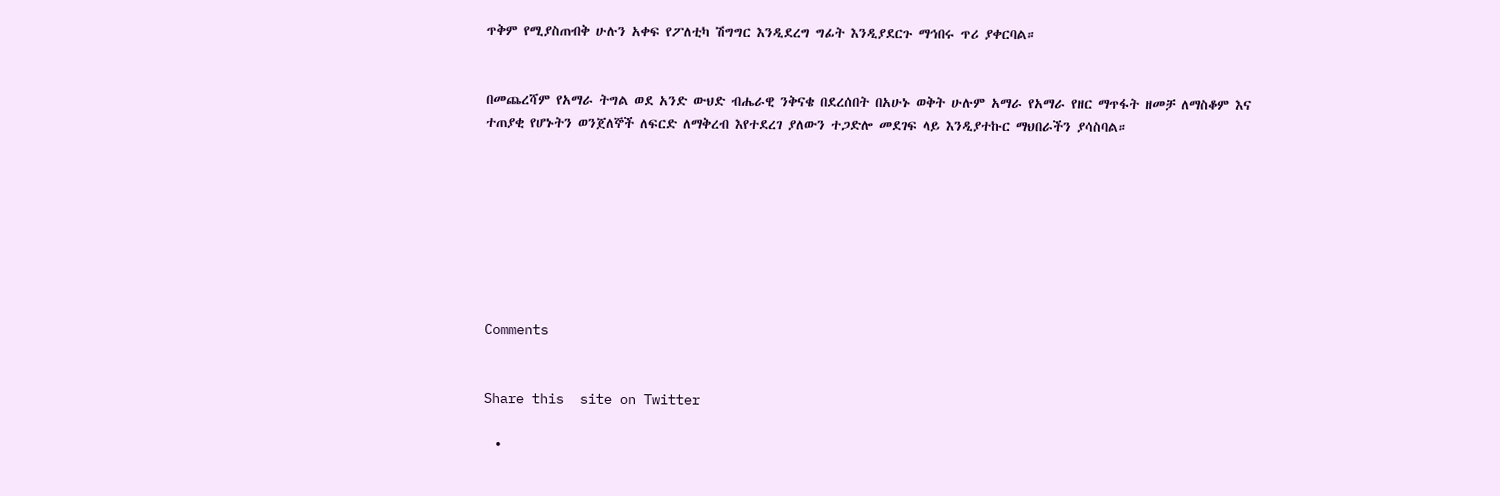ጥቅም የሚያስጠብቅ ሁሉን አቀፍ የፖለቲካ ሽግግር እንዲደረግ ግፊት እንዲያደርጉ ማኅበሩ ጥሪ ያቀርባል።


በመጨረሻም የአማራ ትግል ወደ አንድ ውህድ ብሔራዊ ንቅናቄ በደረሰበት በአሁኑ ወቅት ሁሉም አማራ የአማራ የዘር ማጥፋት ዘመቻ ለማስቆም እና ተጠያቂ የሆኑትን ወንጀለኞች ለፍርድ ለማቅረብ እየተደረገ ያለውን ተጋድሎ መደገፍ ላይ እንዲያተኩር ማህበራችን ያሳስባል።








Comments


Share this  site on Twitter

  •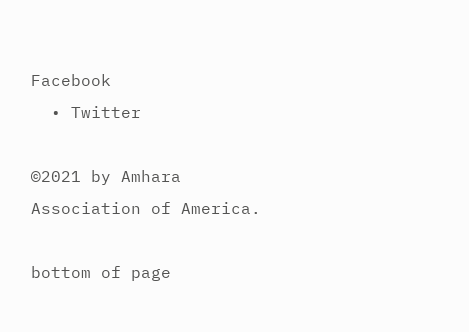Facebook
  • Twitter

©2021 by Amhara Association of America.

bottom of page